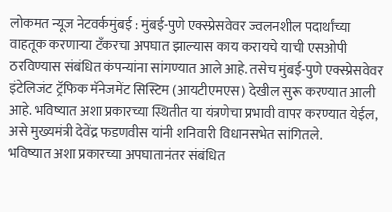लोकमत न्यूज नेटवर्कमुंबई : मुंबई-पुणे एक्स्प्रेसवेवर ज्वलनशील पदार्थांच्या वाहतूक करणाऱ्या टँकरचा अपघात झाल्यास काय करायचे याची एसओपी ठरविण्यास संबंधित कंपन्यांना सांगण्यात आले आहे. तसेच मुंबई-पुणे एक्स्प्रेसवेवर इंटेलिजंट ट्रॅफिक मॅनेजमेंट सिस्टिम (आयटीएमएस) देखील सुरू करण्यात आली आहे. भविष्यात अशा प्रकारच्या स्थितीत या यंत्रणेचा प्रभावी वापर करण्यात येईल, असे मुख्यमंत्री देवेंद्र फडणवीस यांनी शनिवारी विधानसभेत सांगितले.
भविष्यात अशा प्रकारच्या अपघातानंतर संबंधित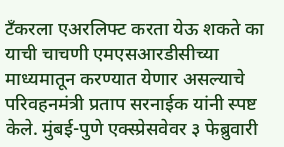टँकरला एअरलिफ्ट करता येऊ शकते का याची चाचणी एमएसआरडीसीच्या माध्यमातून करण्यात येणार असल्याचे परिवहनमंत्री प्रताप सरनाईक यांनी स्पष्ट केले. मुंबई-पुणे एक्स्प्रेसवेवर ३ फेब्रुवारी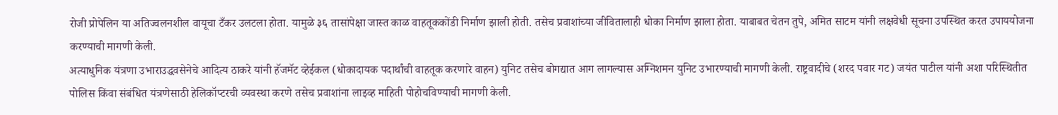रोजी प्रोपेलिन या अतिज्वलनशील वायूचा टँकर उलटला होता. यामुळे ३६ तासांपेक्षा जास्त काळ वाहतूककोंडी निर्माण झाली होती. तसेच प्रवाशांच्या जीवितालाही धोका निर्माण झाला होता. याबाबत चेतन तुपे, अमित साटम यांनी लक्षवेधी सूचना उपस्थित करत उपाययोजना करण्याची मागणी केली.
अत्याधुनिक यंत्रणा उभाराउद्धवसेनेचे आदित्य ठाकरे यांनी हॅजमॅट व्हेईकल (धोकादायक पदार्थांची वाहतूक करणारे वाहन) युनिट तसेच बोगद्यात आग लागल्यास अग्निशमन युनिट उभारण्याची मागणी केली. राष्ट्रवादीचे (शरद पवार गट) जयंत पाटील यांनी अशा परिस्थितीत पोलिस किंवा संबंधित यंत्रणेसाठी हेलिकॉप्टरची व्यवस्था करणे तसेच प्रवाशांना लाइव्ह माहिती पोहोचविण्याची मागणी केली.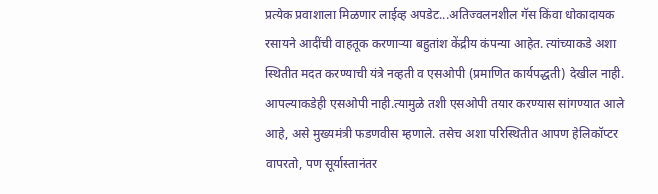प्रत्येक प्रवाशाला मिळणार लाईव्ह अपडेट...अतिज्वलनशील गॅस किंवा धोकादायक रसायने आदींची वाहतूक करणाऱ्या बहुतांश केंद्रीय कंपन्या आहेत. त्यांच्याकडे अशा स्थितीत मदत करण्याची यंत्रे नव्हती व एसओपी (प्रमाणित कार्यपद्धती) देखील नाही. आपल्याकडेही एसओपी नाही.त्यामुळे तशी एसओपी तयार करण्यास सांगण्यात आले आहे, असे मुख्यमंत्री फडणवीस म्हणाले. तसेच अशा परिस्थितीत आपण हेलिकॉप्टर वापरतो, पण सूर्यास्तानंतर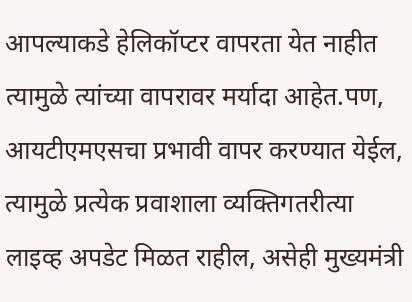आपल्याकडे हेलिकॉप्टर वापरता येत नाहीत त्यामुळे त्यांच्या वापरावर मर्यादा आहेत.पण, आयटीएमएसचा प्रभावी वापर करण्यात येईल, त्यामुळे प्रत्येक प्रवाशाला व्यक्तिगतरीत्या लाइव्ह अपडेट मिळत राहील, असेही मुख्यमंत्री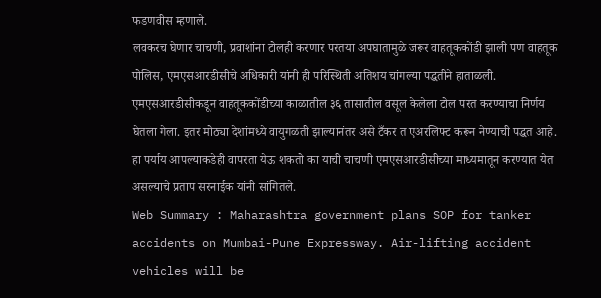फडणवीस म्हणाले.
लवकरच घेणार चाचणी, प्रवाशांना टोलही करणार परतया अपघातामुळे जरूर वाहतूककोंडी झाली पण वाहतूक पोलिस, एमएसआरडीसीचे अधिकारी यांनी ही परिस्थिती अतिशय चांगल्या पद्धतीने हाताळली. एमएसआरडीसीकडून वाहतूककोंडीच्या काळातील ३६ तासातील वसूल केलेला टोल परत करण्याचा निर्णय घेतला गेला. इतर मोठ्या देशांमध्ये वायुगळती झाल्यानंतर असे टँकर त एअरलिफ्ट करून नेण्याची पद्धत आहे. हा पर्याय आपल्याकडेही वापरता येऊ शकतो का याची चाचणी एमएसआरडीसीच्या माध्यमातून करण्यात येत असल्याचे प्रताप सरनाईक यांनी सांगितले.
Web Summary : Maharashtra government plans SOP for tanker accidents on Mumbai-Pune Expressway. Air-lifting accident vehicles will be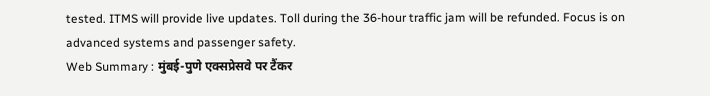tested. ITMS will provide live updates. Toll during the 36-hour traffic jam will be refunded. Focus is on advanced systems and passenger safety.
Web Summary : मुंबई-पुणे एक्सप्रेसवे पर टैंकर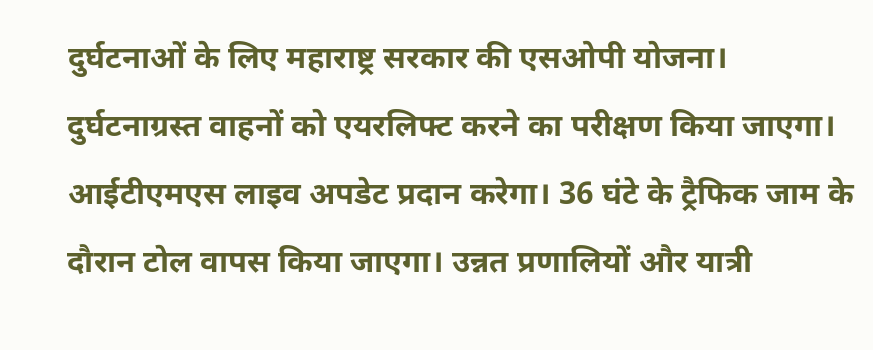दुर्घटनाओं के लिए महाराष्ट्र सरकार की एसओपी योजना। दुर्घटनाग्रस्त वाहनों को एयरलिफ्ट करने का परीक्षण किया जाएगा। आईटीएमएस लाइव अपडेट प्रदान करेगा। 36 घंटे के ट्रैफिक जाम के दौरान टोल वापस किया जाएगा। उन्नत प्रणालियों और यात्री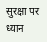सुरक्षा पर ध्यान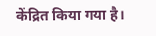केंद्रित किया गया है।